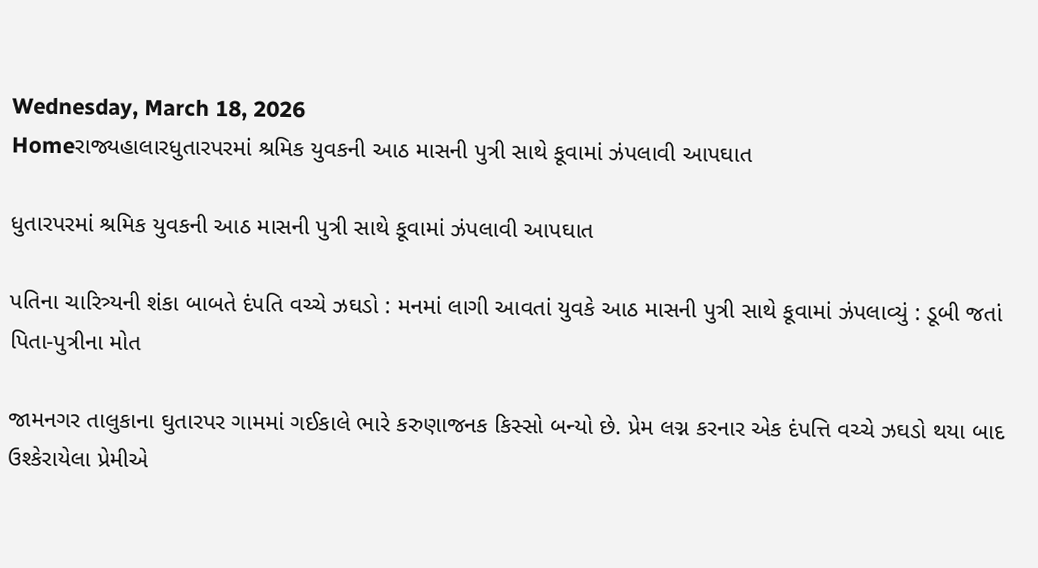Wednesday, March 18, 2026
Homeરાજ્યહાલારધુતારપરમાં શ્રમિક યુવકની આઠ માસની પુત્રી સાથે કૂવામાં ઝંપલાવી આપઘાત

ધુતારપરમાં શ્રમિક યુવકની આઠ માસની પુત્રી સાથે કૂવામાં ઝંપલાવી આપઘાત

પતિના ચારિત્ર્યની શંકા બાબતે દંપતિ વચ્ચે ઝઘડો : મનમાં લાગી આવતાં યુવકે આઠ માસની પુત્રી સાથે કૂવામાં ઝંપલાવ્યું : ડૂબી જતાં પિતા-પુત્રીના મોત

જામનગર તાલુકાના ઘુતારપર ગામમાં ગઈકાલે ભારે કરુણાજનક કિસ્સો બન્યો છે. પ્રેમ લગ્ન કરનાર એક દંપત્તિ વચ્ચે ઝઘડો થયા બાદ ઉશ્કેરાયેલા પ્રેમીએ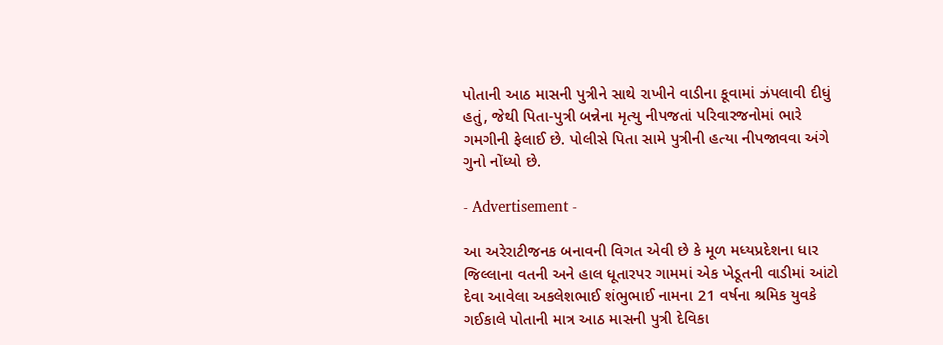પોતાની આઠ માસની પુત્રીને સાથે રાખીને વાડીના કૂવામાં ઝંપલાવી દીધું હતું, જેથી પિતા-પુત્રી બન્નેના મૃત્યુ નીપજતાં પરિવારજનોમાં ભારે ગમગીની ફેલાઈ છે. પોલીસે પિતા સામે પુત્રીની હત્યા નીપજાવવા અંગે ગુનો નોંધ્યો છે.

- Advertisement -

આ અરેરાટીજનક બનાવની વિગત એવી છે કે મૂળ મધ્યપ્રદેશના ધાર જિલ્લાના વતની અને હાલ ધૂતારપર ગામમાં એક ખેડૂતની વાડીમાં આંટો દેવા આવેલા અકલેશભાઈ શંભુભાઈ નામના 21 વર્ષના શ્રમિક યુવકે ગઈકાલે પોતાની માત્ર આઠ માસની પુત્રી દેવિકા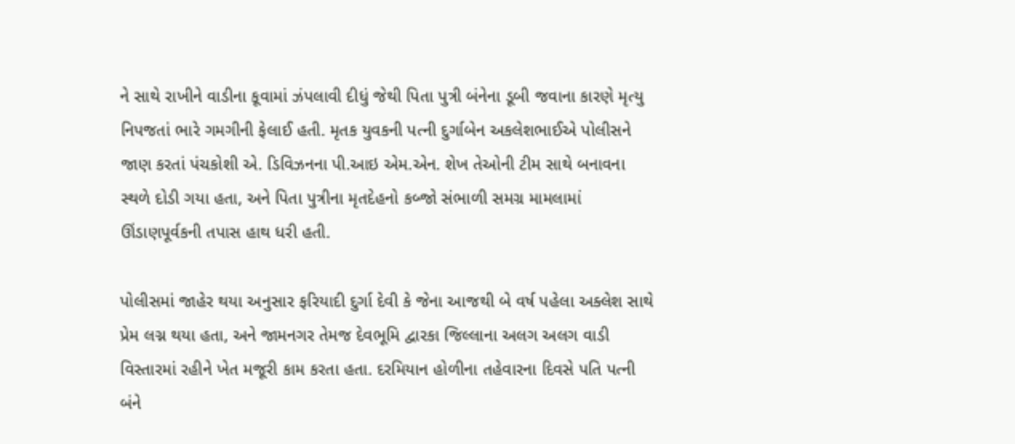ને સાથે રાખીને વાડીના કૂવામાં ઝંપલાવી દીધું જેથી પિતા પુત્રી બંનેના ડૂબી જવાના કારણે મૃત્યુ નિપજતાં ભારે ગમગીની ફેલાઈ હતી. મૃતક યુવકની પત્ની દુર્ગાબેન અકલેશભાઈએ પોલીસને જાણ કરતાં પંચકોશી એ. ડિવિઝનના પી.આઇ એમ.એન. શેખ તેઓની ટીમ સાથે બનાવના સ્થળે દોડી ગયા હતા, અને પિતા પુત્રીના મૃતદેહનો કબ્જો સંભાળી સમગ્ર મામલામાં ઊંડાણપૂર્વકની તપાસ હાથ ધરી હતી.

પોલીસમાં જાહેર થયા અનુસાર ફરિયાદી દુર્ગા દેવી કે જેના આજથી બે વર્ષ પહેલા અક્લેશ સાથે પ્રેમ લગ્ન થયા હતા, અને જામનગર તેમજ દેવભૂમિ દ્વારકા જિલ્લાના અલગ અલગ વાડી વિસ્તારમાં રહીને ખેત મજૂરી કામ કરતા હતા. દરમિયાન હોળીના તહેવારના દિવસે પતિ પત્ની બંને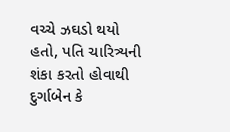વચ્ચે ઝઘડો થયો હતો, પતિ ચારિત્ર્યની શંકા કરતો હોવાથી દુર્ગાબેન કે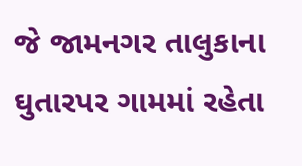જે જામનગર તાલુકાના ઘુતારપર ગામમાં રહેતા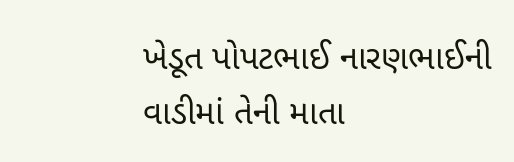ખેડૂત પોપટભાઈ નારણભાઈની વાડીમાં તેની માતા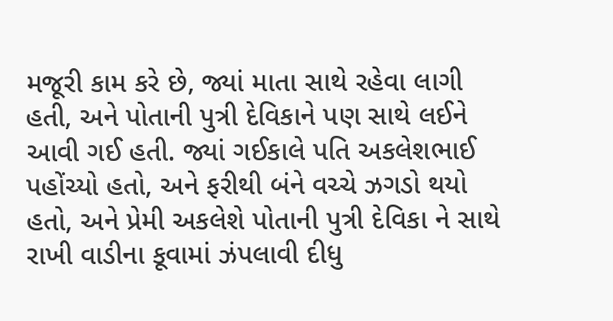મજૂરી કામ કરે છે, જ્યાં માતા સાથે રહેવા લાગી હતી, અને પોતાની પુત્રી દેવિકાને પણ સાથે લઈને આવી ગઈ હતી. જ્યાં ગઈકાલે પતિ અકલેશભાઈ પહોંચ્યો હતો, અને ફરીથી બંને વચ્ચે ઝગડો થયો હતો, અને પ્રેમી અકલેશે પોતાની પુત્રી દેવિકા ને સાથે રાખી વાડીના કૂવામાં ઝંપલાવી દીધુ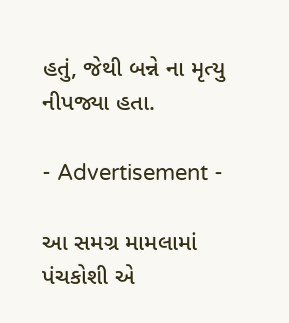હતું, જેથી બન્ને ના મૃત્યુ નીપજ્યા હતા.

- Advertisement -

આ સમગ્ર મામલામાં પંચકોશી એ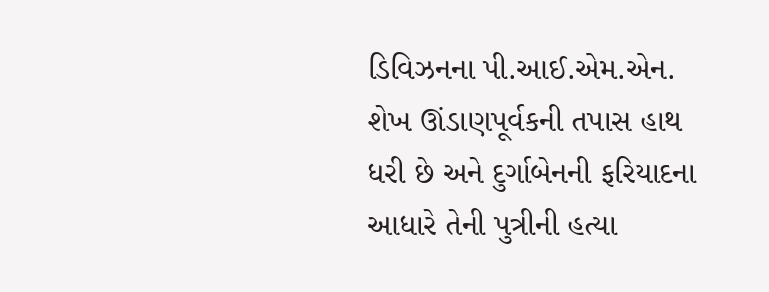ડિવિઝનના પી.આઈ.એમ.એન. શેખ ઊંડાણપૂર્વકની તપાસ હાથ ધરી છે અને દુર્ગાબેનની ફરિયાદના આધારે તેની પુત્રીની હત્યા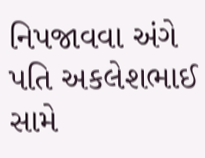નિપજાવવા અંગે પતિ અકલેશભાઈ સામે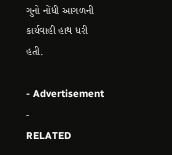ગુનો નોંધી આગળની કાર્યવાહી હાથ ધરી હતી.

- Advertisement -
RELATED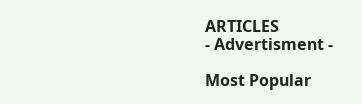ARTICLES
- Advertisment -

Most Popular